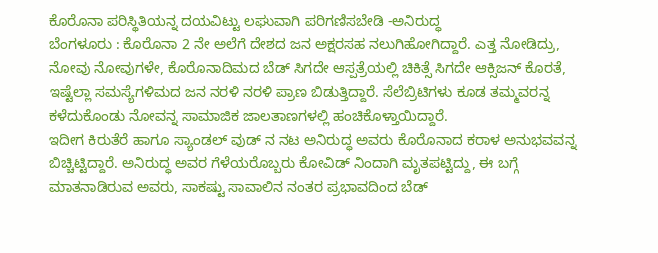ಕೊರೊನಾ ಪರಿಸ್ಥಿತಿಯನ್ನ ದಯವಿಟ್ಟು ಲಘುವಾಗಿ ಪರಿಗಣಿಸಬೇಡಿ -ಅನಿರುದ್ಧ
ಬೆಂಗಳೂರು : ಕೊರೊನಾ 2 ನೇ ಅಲೆಗೆ ದೇಶದ ಜನ ಅಕ್ಷರಸಹ ನಲುಗಿಹೋಗಿದ್ದಾರೆ. ಎತ್ತ ನೋಡಿದ್ರು, ನೋವು ನೋವುಗಳೇ, ಕೊರೊನಾದಿಮದ ಬೆಡ್ ಸಿಗದೇ ಆಸ್ಪತ್ರೆಯಲ್ಲಿ ಚಿಕಿತ್ಸೆ ಸಿಗದೇ ಆಕ್ಸಿಜನ್ ಕೊರತೆ, ಇಷ್ಟೆಲ್ಲಾ ಸಮಸ್ಯೆಗಳಿಮದ ಜನ ನರಳಿ ನರಳಿ ಪ್ರಾಣ ಬಿಡುತ್ತಿದ್ದಾರೆ. ಸೆಲೆಬ್ರಿಟಿಗಳು ಕೂಡ ತಮ್ಮವರನ್ನ ಕಳೆದುಕೊಂಡು ನೋವನ್ನ ಸಾಮಾಜಿಕ ಜಾಲತಾಣಗಳಲ್ಲಿ ಹಂಚಿಕೊಳ್ತಾಯಿದ್ದಾರೆ.
ಇದೀಗ ಕಿರುತೆರೆ ಹಾಗೂ ಸ್ಯಾಂಡಲ್ ವುಡ್ ನ ನಟ ಅನಿರುದ್ಧ ಅವರು ಕೊರೊನಾದ ಕರಾಳ ಅನುಭವವನ್ನ ಬಿಚ್ಚಿಟ್ಟಿದ್ದಾರೆ. ಅನಿರುದ್ಧ ಅವರ ಗೆಳೆಯರೊಬ್ಬರು ಕೋವಿಡ್ ನಿಂದಾಗಿ ಮೃತಪಟ್ಟಿದ್ದು, ಈ ಬಗ್ಗೆ ಮಾತನಾಡಿರುವ ಅವರು, ಸಾಕಷ್ಟು ಸಾವಾಲಿನ ನಂತರ ಪ್ರಭಾವದಿಂದ ಬೆಡ್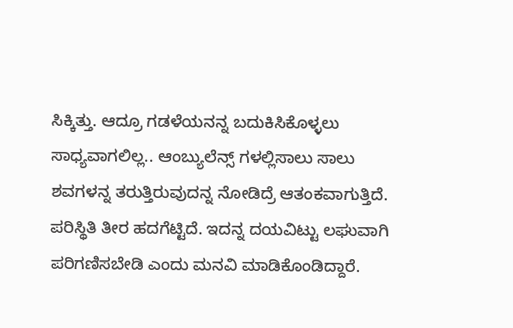ಸಿಕ್ಕಿತ್ತು. ಆದ್ರೂ ಗಡಳೆಯನನ್ನ ಬದುಕಿಸಿಕೊಳ್ಳಲು ಸಾಧ್ಯವಾಗಲಿಲ್ಲ.. ಆಂಬ್ಯುಲೆನ್ಸ್ ಗಳಲ್ಲಿಸಾಲು ಸಾಲು ಶವಗಳನ್ನ ತರುತ್ತಿರುವುದನ್ನ ನೋಡಿದ್ರೆ ಆತಂಕವಾಗುತ್ತಿದೆ. ಪರಿಸ್ಥಿತಿ ತೀರ ಹದಗೆಟ್ಟಿದೆ. ಇದನ್ನ ದಯವಿಟ್ಟು ಲಘುವಾಗಿ ಪರಿಗಣಿಸಬೇಡಿ ಎಂದು ಮನವಿ ಮಾಡಿಕೊಂಡಿದ್ದಾರೆ.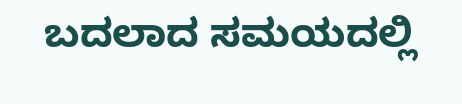ಬದಲಾದ ಸಮಯದಲ್ಲಿ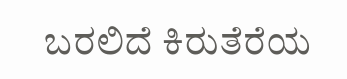ಬರಲಿದೆ ಕಿರುತೆರೆಯ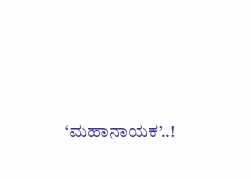‘ಮಹಾನಾಯಕ’..!